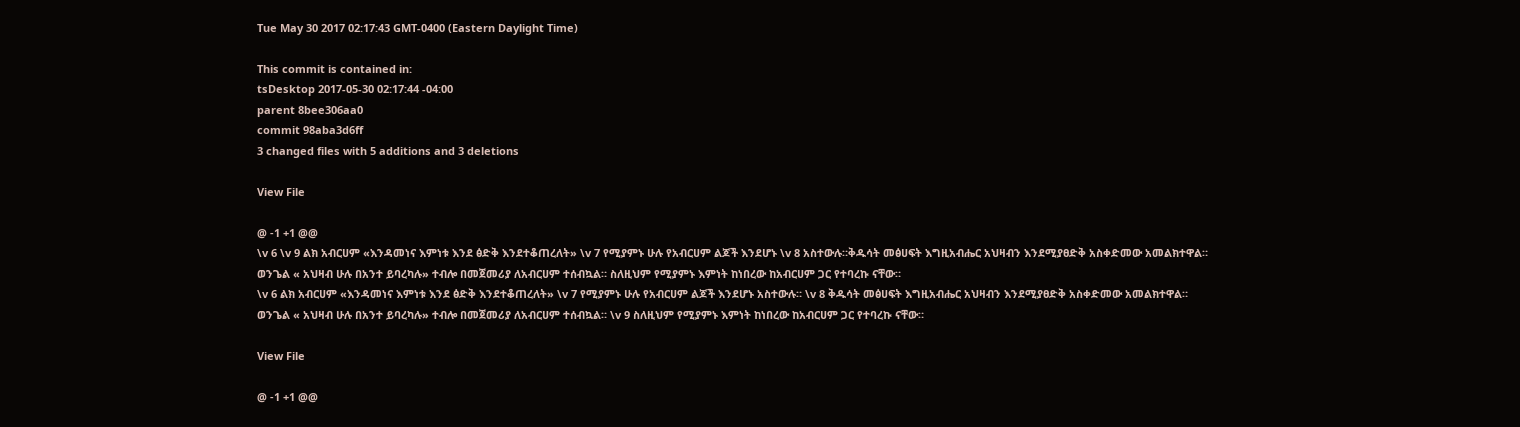Tue May 30 2017 02:17:43 GMT-0400 (Eastern Daylight Time)

This commit is contained in:
tsDesktop 2017-05-30 02:17:44 -04:00
parent 8bee306aa0
commit 98aba3d6ff
3 changed files with 5 additions and 3 deletions

View File

@ -1 +1 @@
\v 6 \v 9 ልክ አብርሀም «እንዳመነና እምነቱ እንደ ፅድቅ እንደተቆጠረለት» \v 7 የሚያምኑ ሁሉ የአብርሀም ልጆች እንደሆኑ \v 8 አስተውሉ።ቅዱሳት መፅሀፍት እግዚአብሔር አህዛብን እንደሚያፀድቅ አስቀድመው አመልክተዋል። ወንጌል « አህዛብ ሁሉ በአንተ ይባረካሉ» ተብሎ በመጀመሪያ ለአብርሀም ተሰብኳል። ስለዚህም የሚያምኑ እምነት ከነበረው ከአብርሀም ጋር የተባረኩ ናቸው።
\v 6 ልክ አብርሀም «እንዳመነና እምነቱ እንደ ፅድቅ እንደተቆጠረለት» \v 7 የሚያምኑ ሁሉ የአብርሀም ልጆች እንደሆኑ አስተውሉ። \v 8 ቅዱሳት መፅሀፍት እግዚአብሔር አህዛብን እንደሚያፀድቅ አስቀድመው አመልክተዋል። ወንጌል « አህዛብ ሁሉ በአንተ ይባረካሉ» ተብሎ በመጀመሪያ ለአብርሀም ተሰብኳል። \v 9 ስለዚህም የሚያምኑ እምነት ከነበረው ከአብርሀም ጋር የተባረኩ ናቸው።

View File

@ -1 +1 @@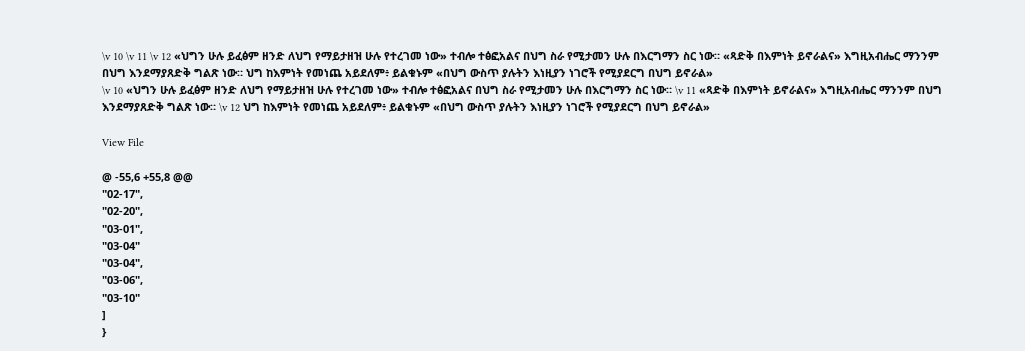\v 10 \v 11 \v 12 «ህግን ሁሉ ይፈፅም ዘንድ ለህግ የማይታዘዝ ሁሉ የተረገመ ነው» ተብሎ ተፅፎአልና በህግ ስራ የሚታመን ሁሉ በእርግማን ስር ነው። «ጻድቅ በእምነት ይኖራልና» እግዚአብሔር ማንንም በህግ እንደማያጸድቅ ግልጽ ነው። ህግ ከእምነት የመነጨ አይደለም፥ ይልቁኑም «በህግ ውስጥ ያሉትን እነዚያን ነገሮች የሚያደርግ በህግ ይኖራል»
\v 10 «ህግን ሁሉ ይፈፅም ዘንድ ለህግ የማይታዘዝ ሁሉ የተረገመ ነው» ተብሎ ተፅፎአልና በህግ ስራ የሚታመን ሁሉ በእርግማን ስር ነው። \v 11 «ጻድቅ በእምነት ይኖራልና» እግዚአብሔር ማንንም በህግ እንደማያጸድቅ ግልጽ ነው። \v 12 ህግ ከእምነት የመነጨ አይደለም፥ ይልቁኑም «በህግ ውስጥ ያሉትን እነዚያን ነገሮች የሚያደርግ በህግ ይኖራል»

View File

@ -55,6 +55,8 @@
"02-17",
"02-20",
"03-01",
"03-04"
"03-04",
"03-06",
"03-10"
]
}